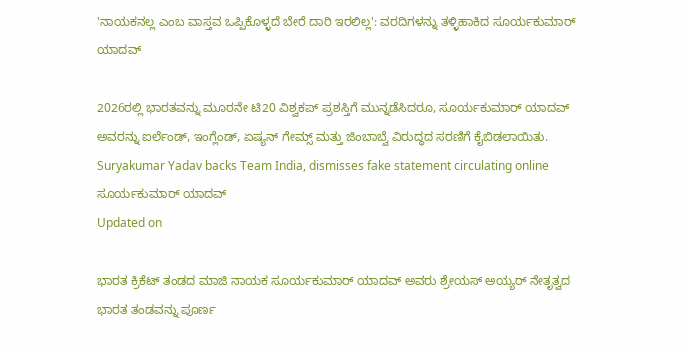'ನಾಯಕನಲ್ಲ ಎಂಬ ವಾಸ್ತವ ಒಪ್ಪಿಕೊಳ್ಳದೆ ಬೇರೆ ದಾರಿ ಇರಲಿಲ್ಲ': ವರದಿಗಳನ್ನು ತಳ್ಳಿಹಾಕಿದ ಸೂರ್ಯಕುಮಾರ್ ಯಾದವ್

2026ರಲ್ಲಿ ಭಾರತವನ್ನು ಮೂರನೇ ಟಿ20 ವಿಶ್ವಕಪ್ ಪ್ರಶಸ್ತಿಗೆ ಮುನ್ನಡೆಸಿದರೂ, ಸೂರ್ಯಕುಮಾರ್ ಯಾದವ್ ಅವರನ್ನು ಐರ್ಲೆಂಡ್, ಇಂಗ್ಲೆಂಡ್, ಏಷ್ಯನ್ ಗೇಮ್ಸ್ ಮತ್ತು ಜಿಂಬಾಬ್ವೆ ವಿರುದ್ಧದ ಸರಣಿಗೆ ಕೈಬಿಡಲಾಯಿತು.
Suryakumar Yadav backs Team India, dismisses fake statement circulating online
ಸೂರ್ಯಕುಮಾರ್ ಯಾದವ್
Updated on

ಭಾರತ ಕ್ರಿಕೆಟ್ ತಂಡದ ಮಾಜಿ ನಾಯಕ ಸೂರ್ಯಕುಮಾರ್ ಯಾದವ್ ಅವರು ಶ್ರೇಯಸ್ ಅಯ್ಯರ್ ನೇತೃತ್ವದ ಭಾರತ ತಂಡವನ್ನು ಪೂರ್ಣ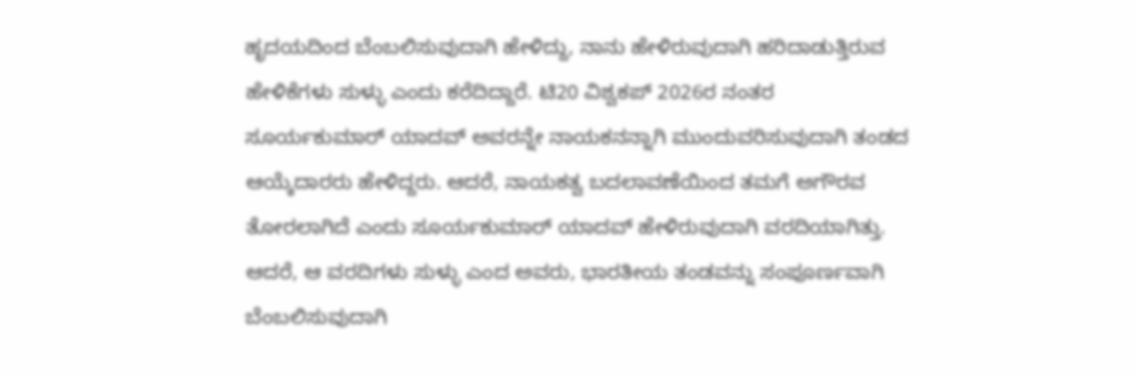ಹೃದಯದಿಂದ ಬೆಂಬಲಿಸುವುದಾಗಿ ಹೇಳಿದ್ದು, ನಾನು ಹೇಳಿರುವುದಾಗಿ ಹರಿದಾಡುತ್ತಿರುವ ಹೇಳಿಕೆಗಳು ಸುಳ್ಳು ಎಂದು ಕರೆದಿದ್ದಾರೆ. ಟಿ20 ವಿಶ್ವಕಪ್ 2026ರ ನಂತರ ಸೂರ್ಯಕುಮಾರ್ ಯಾದವ್ ಅವರನ್ನೇ ನಾಯಕನನ್ನಾಗಿ ಮುಂದುವರಿಸುವುದಾಗಿ ತಂಡದ ಆಯ್ಕೆದಾರರು ಹೇಳಿದ್ದರು. ಆದರೆ, ನಾಯಕತ್ವ ಬದಲಾವಣೆಯಿಂದ ತಮಗೆ ಅಗೌರವ ತೋರಲಾಗಿದೆ ಎಂದು ಸೂರ್ಯಕುಮಾರ್ ಯಾದವ್ ಹೇಳಿರುವುದಾಗಿ ವರದಿಯಾಗಿತ್ತು. ಆದರೆ, ಆ ವರದಿಗಳು ಸುಳ್ಳು ಎಂದ ಅವರು, ಭಾರತೀಯ ತಂಡವನ್ನು ಸಂಪೂರ್ಣವಾಗಿ ಬೆಂಬಲಿಸುವುದಾಗಿ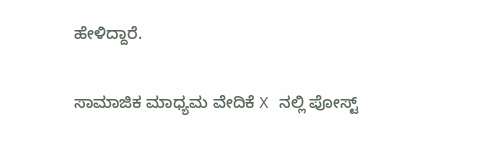ಹೇಳಿದ್ದಾರೆ.

ಸಾಮಾಜಿಕ ಮಾಧ್ಯಮ ವೇದಿಕೆ X ನಲ್ಲಿ ಪೋಸ್ಟ್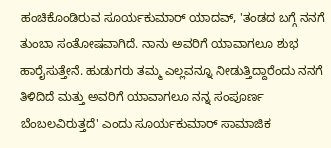ಹಂಚಿಕೊಂಡಿರುವ ಸೂರ್ಯಕುಮಾರ್ ಯಾದವ್, 'ತಂಡದ ಬಗ್ಗೆ ನನಗೆ ತುಂಬಾ ಸಂತೋಷವಾಗಿದೆ. ನಾನು ಅವರಿಗೆ ಯಾವಾಗಲೂ ಶುಭ ಹಾರೈಸುತ್ತೇನೆ. ಹುಡುಗರು ತಮ್ಮ ಎಲ್ಲವನ್ನೂ ನೀಡುತ್ತಿದ್ದಾರೆಂದು ನನಗೆ ತಿಳಿದಿದೆ ಮತ್ತು ಅವರಿಗೆ ಯಾವಾಗಲೂ ನನ್ನ ಸಂಪೂರ್ಣ ಬೆಂಬಲವಿರುತ್ತದೆ' ಎಂದು ಸೂರ್ಯಕುಮಾರ್ ಸಾಮಾಜಿಕ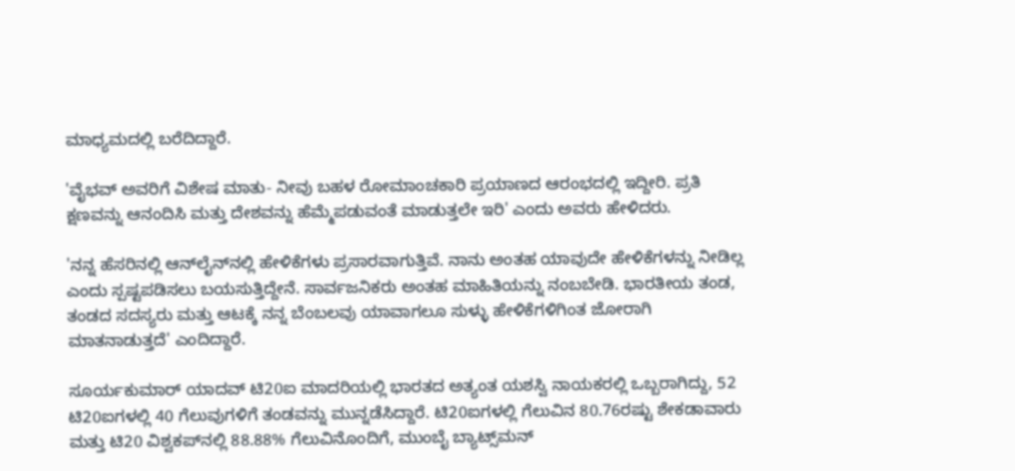ಮಾಧ್ಯಮದಲ್ಲಿ ಬರೆದಿದ್ದಾರೆ.

'ವೈಭವ್ ಅವರಿಗೆ ವಿಶೇಷ ಮಾತು- ನೀವು ಬಹಳ ರೋಮಾಂಚಕಾರಿ ಪ್ರಯಾಣದ ಆರಂಭದಲ್ಲಿ ಇದ್ದೀರಿ. ಪ್ರತಿ ಕ್ಷಣವನ್ನು ಆನಂದಿಸಿ ಮತ್ತು ದೇಶವನ್ನು ಹೆಮ್ಮೆಪಡುವಂತೆ ಮಾಡುತ್ತಲೇ ಇರಿ' ಎಂದು ಅವರು ಹೇಳಿದರು.

'ನನ್ನ ಹೆಸರಿನಲ್ಲಿ ಆನ್‌ಲೈನ್‌ನಲ್ಲಿ ಹೇಳಿಕೆಗಳು ಪ್ರಸಾರವಾಗುತ್ತಿವೆ. ನಾನು ಅಂತಹ ಯಾವುದೇ ಹೇಳಿಕೆಗಳನ್ನು ನೀಡಿಲ್ಲ ಎಂದು ಸ್ಪಷ್ಟಪಡಿಸಲು ಬಯಸುತ್ತಿದ್ದೇನೆ. ಸಾರ್ವಜನಿಕರು ಅಂತಹ ಮಾಹಿತಿಯನ್ನು ನಂಬಬೇಡಿ. ಭಾರತೀಯ ತಂಡ, ತಂಡದ ಸದಸ್ಯರು ಮತ್ತು ಆಟಕ್ಕೆ ನನ್ನ ಬೆಂಬಲವು ಯಾವಾಗಲೂ ಸುಳ್ಳು ಹೇಳಿಕೆಗಳಿಗಿಂತ ಜೋರಾಗಿ ಮಾತನಾಡುತ್ತದೆ' ಎಂದಿದ್ದಾರೆ.

ಸೂರ್ಯಕುಮಾರ್ ಯಾದವ್ ಟಿ20ಐ ಮಾದರಿಯಲ್ಲಿ ಭಾರತದ ಅತ್ಯಂತ ಯಶಸ್ವಿ ನಾಯಕರಲ್ಲಿ ಒಬ್ಬರಾಗಿದ್ದು, 52 ಟಿ20ಐಗಳಲ್ಲಿ 40 ಗೆಲುವುಗಳಿಗೆ ತಂಡವನ್ನು ಮುನ್ನಡೆಸಿದ್ದಾರೆ. ಟಿ20ಐಗಳಲ್ಲಿ ಗೆಲುವಿನ 80.76ರಷ್ಟು ಶೇಕಡಾವಾರು ಮತ್ತು ಟಿ20 ವಿಶ್ವಕಪ್‌ನಲ್ಲಿ 88.88% ಗೆಲುವಿನೊಂದಿಗೆ, ಮುಂಬೈ ಬ್ಯಾಟ್ಸ್‌ಮನ್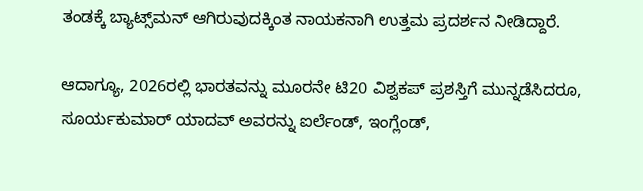ತಂಡಕ್ಕೆ ಬ್ಯಾಟ್ಸ್‌ಮನ್ ಆಗಿರುವುದಕ್ಕಿಂತ ನಾಯಕನಾಗಿ ಉತ್ತಮ ಪ್ರದರ್ಶನ ನೀಡಿದ್ದಾರೆ.

ಆದಾಗ್ಯೂ, 2026ರಲ್ಲಿ ಭಾರತವನ್ನು ಮೂರನೇ ಟಿ20 ವಿಶ್ವಕಪ್ ಪ್ರಶಸ್ತಿಗೆ ಮುನ್ನಡೆಸಿದರೂ, ಸೂರ್ಯಕುಮಾರ್ ಯಾದವ್ ಅವರನ್ನು ಐರ್ಲೆಂಡ್, ಇಂಗ್ಲೆಂಡ್,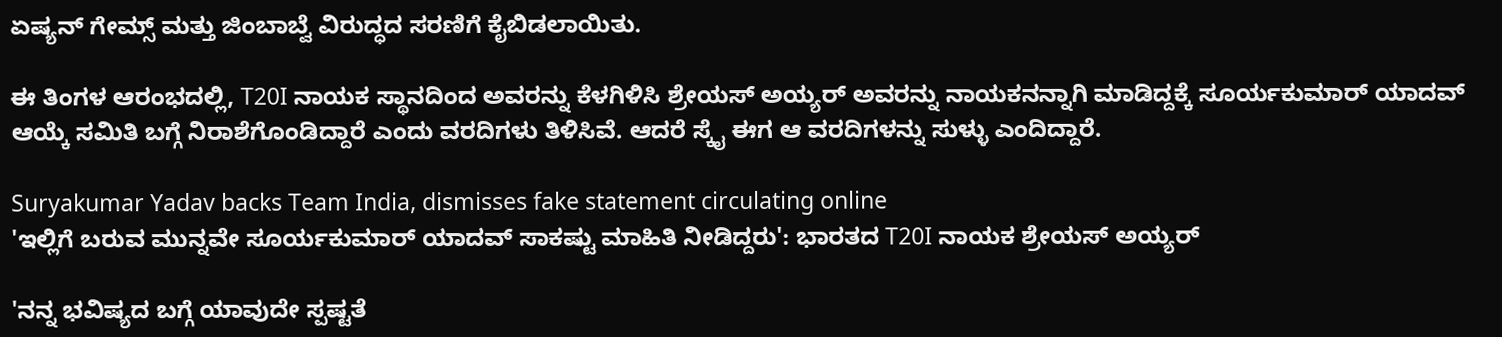ಏಷ್ಯನ್ ಗೇಮ್ಸ್ ಮತ್ತು ಜಿಂಬಾಬ್ವೆ ವಿರುದ್ಧದ ಸರಣಿಗೆ ಕೈಬಿಡಲಾಯಿತು.

ಈ ತಿಂಗಳ ಆರಂಭದಲ್ಲಿ, T20I ನಾಯಕ ಸ್ಥಾನದಿಂದ ಅವರನ್ನು ಕೆಳಗಿಳಿಸಿ ಶ್ರೇಯಸ್ ಅಯ್ಯರ್ ಅವರನ್ನು ನಾಯಕನನ್ನಾಗಿ ಮಾಡಿದ್ದಕ್ಕೆ ಸೂರ್ಯಕುಮಾರ್ ಯಾದವ್ ಆಯ್ಕೆ ಸಮಿತಿ ಬಗ್ಗೆ ನಿರಾಶೆಗೊಂಡಿದ್ದಾರೆ ಎಂದು ವರದಿಗಳು ತಿಳಿಸಿವೆ. ಆದರೆ ಸ್ಕೈ ಈಗ ಆ ವರದಿಗಳನ್ನು ಸುಳ್ಳು ಎಂದಿದ್ದಾರೆ.

Suryakumar Yadav backs Team India, dismisses fake statement circulating online
'ಇಲ್ಲಿಗೆ ಬರುವ ಮುನ್ನವೇ ಸೂರ್ಯಕುಮಾರ್ ಯಾದವ್ ಸಾಕಷ್ಟು ಮಾಹಿತಿ ನೀಡಿದ್ದರು': ಭಾರತದ T20I ನಾಯಕ ಶ್ರೇಯಸ್ ಅಯ್ಯರ್‌

'ನನ್ನ ಭವಿಷ್ಯದ ಬಗ್ಗೆ ಯಾವುದೇ ಸ್ಪಷ್ಟತೆ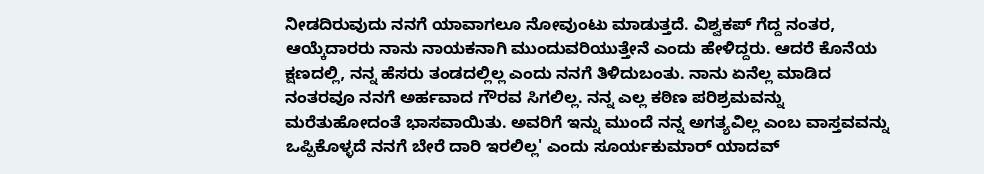ನೀಡದಿರುವುದು ನನಗೆ ಯಾವಾಗಲೂ ನೋವುಂಟು ಮಾಡುತ್ತದೆ. ವಿಶ್ವಕಪ್ ಗೆದ್ದ ನಂತರ, ಆಯ್ಕೆದಾರರು ನಾನು ನಾಯಕನಾಗಿ ಮುಂದುವರಿಯುತ್ತೇನೆ ಎಂದು ಹೇಳಿದ್ದರು. ಆದರೆ ಕೊನೆಯ ಕ್ಷಣದಲ್ಲಿ, ನನ್ನ ಹೆಸರು ತಂಡದಲ್ಲಿಲ್ಲ ಎಂದು ನನಗೆ ತಿಳಿದುಬಂತು. ನಾನು ಏನೆಲ್ಲ ಮಾಡಿದ ನಂತರವೂ ನನಗೆ ಅರ್ಹವಾದ ಗೌರವ ಸಿಗಲಿಲ್ಲ. ನನ್ನ ಎಲ್ಲ ಕಠಿಣ ಪರಿಶ್ರಮವನ್ನು ಮರೆತುಹೋದಂತೆ ಭಾಸವಾಯಿತು. ಅವರಿಗೆ ಇನ್ನು ಮುಂದೆ ನನ್ನ ಅಗತ್ಯವಿಲ್ಲ ಎಂಬ ವಾಸ್ತವವನ್ನು ಒಪ್ಪಿಕೊಳ್ಳದೆ ನನಗೆ ಬೇರೆ ದಾರಿ ಇರಲಿಲ್ಲ' ಎಂದು ಸೂರ್ಯಕುಮಾರ್ ಯಾದವ್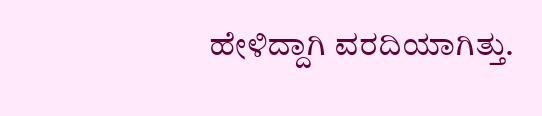ಹೇಳಿದ್ದಾಗಿ ವರದಿಯಾಗಿತ್ತು.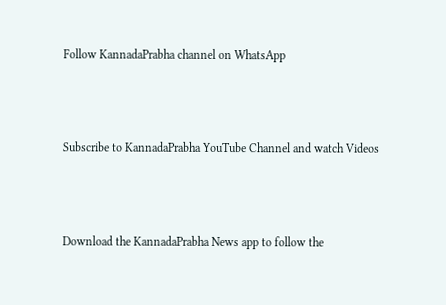Follow KannadaPrabha channel on WhatsApp



Subscribe to KannadaPrabha YouTube Channel and watch Videos



Download the KannadaPrabha News app to follow the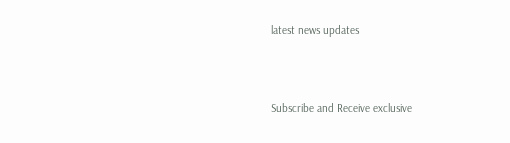latest news updates



Subscribe and Receive exclusive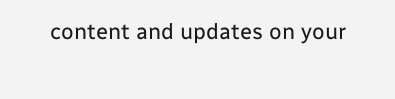content and updates on your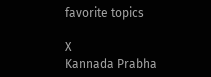favorite topics

X
Kannada Prabha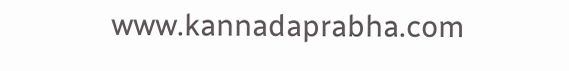www.kannadaprabha.com